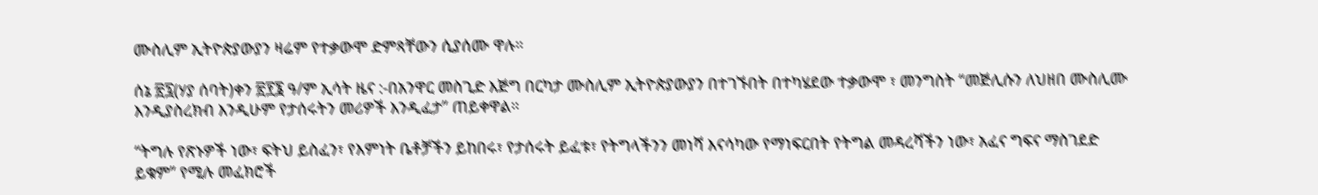ሙስሊም ኢትዮጵያውያን ዛሬም የተቃውሞ ድምጻቸውን ሲያሰሙ ዋሉ።

ሰኔ ፳፯(ሃያ ሰባት)ቀን ፳፻፮ ዓ/ም ኢሳት ዜና :-በአንዋር መስጊድ እጅግ በርካታ ሙስሊም ኢትዮጵያውያን በተገኙበት በተካሄደው ተቃውሞ ፣ መንግስት “መጅሊሱን ለህዘበ ሙስሊሙ እንዲያስረክብ እንዲሁም የታሰሩትን መሪዎች እንዲፈታ” ጠይቀዋል።

“ትግሉ የጽኑዎች ነው፣ ፍትህ ይስፈን፣ የእምነት ቤቶቻችን ይከበሩ፣ የታሰሩት ይፈቱ፣ የትግላችንን መነሻ እናሳካው የማነፍርበት የትግል መዳረሻችን ነው፣ አፈና ግፍና ማስገደድ ይቁም” የሚሉ መፈክሮች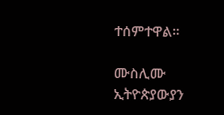ተሰምተዋል።

ሙስሊሙ ኢትዮጵያውያን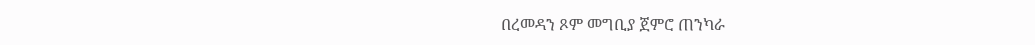በረመዳን ጾም መግቢያ ጀምሮ ጠንካራ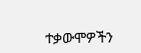ተቃውሞዎችን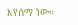እየሰማ ነው።